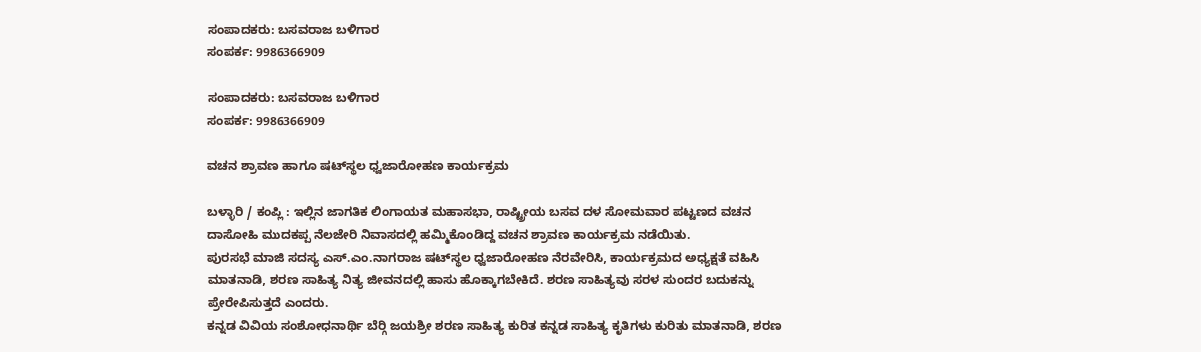ಸಂಪಾದಕರು: ಬಸವರಾಜ ಬಳಿಗಾರ
ಸಂಪರ್ಕ: 9986366909

ಸಂಪಾದಕರು: ಬಸವರಾಜ ಬಳಿಗಾರ
ಸಂಪರ್ಕ: 9986366909

ವಚನ ಶ್ರಾವಣ ಹಾಗೂ ಷಟ್‌ಸ್ಥಲ ಧ್ವಜಾರೋಹಣ ಕಾರ್ಯಕ್ರಮ

ಬಳ್ಳಾರಿ / ಕಂಪ್ಲಿ : ಇಲ್ಲಿನ ಜಾಗತಿಕ ಲಿಂಗಾಯತ ಮಹಾಸಭಾ, ರಾಷ್ಟ್ರೀಯ ಬಸವ ದಳ ಸೋಮವಾರ ಪಟ್ಟಣದ ವಚನ ದಾಸೋಹಿ ಮುದಕಪ್ಪ ನೆಲಜೇರಿ ನಿವಾಸದಲ್ಲಿ ಹಮ್ಮಿಕೊಂಡಿದ್ದ ವಚನ ಶ್ರಾವಣ ಕಾರ್ಯಕ್ರಮ ನಡೆಯಿತು.
ಪುರಸಭೆ ಮಾಜಿ ಸದಸ್ಯ ಎಸ್.ಎಂ.ನಾಗರಾಜ ಷಟ್‌ಸ್ಥಲ ಧ್ವಜಾರೋಹಣ ನೆರವೇರಿಸಿ, ಕಾರ್ಯಕ್ರಮದ ಅಧ್ಯಕ್ಷತೆ ವಹಿಸಿ ಮಾತನಾಡಿ, ಶರಣ ಸಾಹಿತ್ಯ ನಿತ್ಯ ಜೀವನದಲ್ಲಿ ಹಾಸು ಹೊಕ್ಕಾಗಬೇಕಿದೆ. ಶರಣ ಸಾಹಿತ್ಯವು ಸರಳ ಸುಂದರ ಬದುಕನ್ನು ಪ್ರೇರೇಪಿಸುತ್ತದೆ ಎಂದರು.
ಕನ್ನಡ ವಿವಿಯ ಸಂಶೋಧನಾರ್ಥಿ ಬೆರ‍್ಗಿ ಜಯಶ್ರೀ ಶರಣ ಸಾಹಿತ್ಯ ಕುರಿತ ಕನ್ನಡ ಸಾಹಿತ್ಯ ಕೃತಿಗಳು ಕುರಿತು ಮಾತನಾಡಿ, ಶರಣ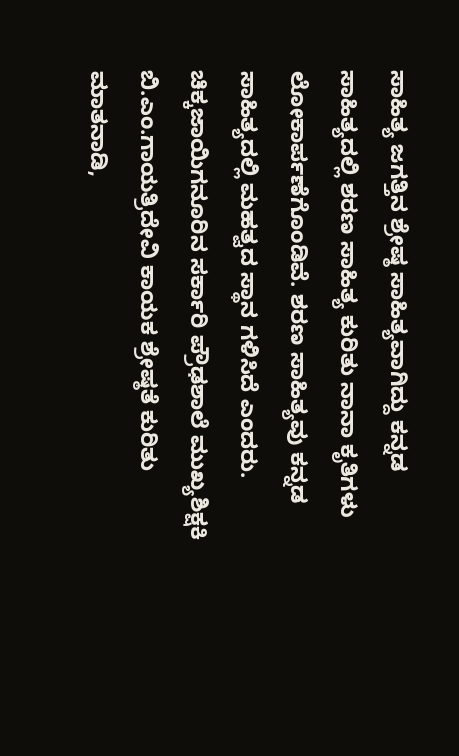ಸಾಹಿತ್ಯ ಜಗತ್ತಿನ ಶ್ರೇಷ್ಠ ಸಾಹಿತ್ಯವಾಗಿದ್ದು ಕನ್ನಡ ಸಾಹಿತ್ಯದಲ್ಲಿ ಶರಣ ಸಾಹಿತ್ಯ ಕುರಿತು ನಾನಾ ಕೃತಿಗಳು ಲೋಕಾರ್ಪಣೆಗೊಂಡಿವೆ. ಶರಣ ಸಾಹಿತ್ಯವು ಕನ್ನಡ ಸಾಹಿತ್ಯದಲ್ಲಿ ಮಹತ್ವದ ಸ್ಥಾನ ಗಳಿಸಿದೆ ಎಂದರು.
ಚಿಕ್ಕಜಾಯಿಗನೂರಿನ ಸರ್ಕಾರಿ ಪ್ರೌಢಶಾಲೆ ಮುಖ್ಯಶಿಕ್ಷಕಿ ಬಿ.ಎಂ.ಗಾಯತ್ರಿದೇವಿ ಕಾಯಕ ಶ್ರೇಷ್ಠತೆ ಕುರಿತು ಮಾತನಾಡಿ,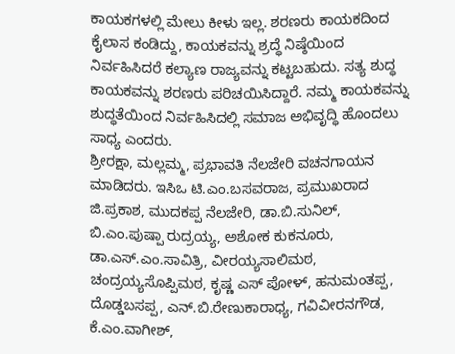ಕಾಯಕಗಳಲ್ಲಿ ಮೇಲು ಕೀಳು ಇಲ್ಲ. ಶರಣರು ಕಾಯಕದಿಂದ ಕೈಲಾಸ ಕಂಡಿದ್ದು, ಕಾಯಕವನ್ನು ಶ್ರದ್ಧೆ ನಿಷ್ಠೆಯಿಂದ ನಿರ್ವಹಿಸಿದರೆ ಕಲ್ಯಾಣ ರಾಜ್ಯವನ್ನು ಕಟ್ಟಬಹುದು. ಸತ್ಯ ಶುದ್ಧ ಕಾಯಕವನ್ನು ಶರಣರು ಪರಿಚಯಿಸಿದ್ದಾರೆ. ನಮ್ಮ ಕಾಯಕವನ್ನು ಶುದ್ಧತೆಯಿಂದ ನಿರ್ವಹಿಸಿದಲ್ಲಿ ಸಮಾಜ ಅಭಿವೃದ್ಧಿ ಹೊಂದಲು ಸಾಧ್ಯ ಎಂದರು.
ಶ್ರೀರಕ್ಷಾ, ಮಲ್ಲಮ್ಮ, ಪ್ರಭಾವತಿ ನೆಲಜೇರಿ ವಚನಗಾಯನ ಮಾಡಿದರು. ಇಸಿಒ ಟಿ.ಎಂ.ಬಸವರಾಜ, ಪ್ರಮುಖರಾದ ಜಿ.ಪ್ರಕಾಶ, ಮುದಕಪ್ಪ ನೆಲಜೇರಿ, ಡಾ.ಬಿ.ಸುನಿಲ್, ಬಿ.ಎಂ.ಪುಷ್ಪಾ ರುದ್ರಯ್ಯ, ಅಶೋಕ ಕುಕನೂರು, ಡಾ.ಎಸ್.ಎಂ.ಸಾವಿತ್ರಿ, ವೀರಯ್ಯಸಾಲಿಮಠ, ಚಂದ್ರಯ್ಯಸೊಪ್ಪಿಮಠ, ಕೃಷ್ಣ ಎಸ್ ಪೋಳ್, ಹನುಮಂತಪ್ಪ, ದೊಡ್ಡಬಸಪ್ಪ, ಎನ್.ಬಿ.ರೇಣುಕಾರಾಧ್ಯ, ಗವಿವೀರನಗೌಡ, ಕೆ.ಎಂ.ವಾಗೀಶ್,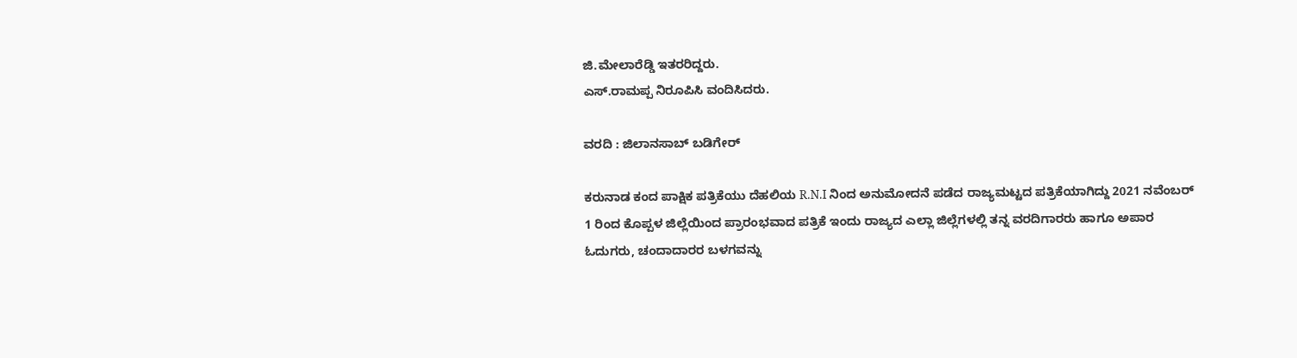ಜಿ.ಮೇಲಾರೆಡ್ಡಿ ಇತರರಿದ್ದರು.
ಎಸ್.ರಾಮಪ್ಪ ನಿರೂಪಿಸಿ ವಂದಿಸಿದರು.

ವರದಿ : ಜಿಲಾನಸಾಬ್ ಬಡಿಗೇರ್

ಕರುನಾಡ ಕಂದ ಪಾಕ್ಷಿಕ ಪತ್ರಿಕೆಯು ದೆಹಲಿಯ R.N.I ನಿಂದ ಅನುಮೋದನೆ ಪಡೆದ ರಾಜ್ಯಮಟ್ಟದ ಪತ್ರಿಕೆಯಾಗಿದ್ದು 2021 ನವೆಂಬರ್ 1 ರಿಂದ ಕೊಪ್ಪಳ ಜಿಲ್ಲೆಯಿಂದ ಪ್ರಾರಂಭವಾದ ಪತ್ರಿಕೆ ಇಂದು ರಾಜ್ಯದ ಎಲ್ಲಾ ಜಿಲ್ಲೆಗಳಲ್ಲಿ ತನ್ನ ವರದಿಗಾರರು ಹಾಗೂ ಅಪಾರ ಓದುಗರು, ಚಂದಾದಾರರ ಬಳಗವನ್ನು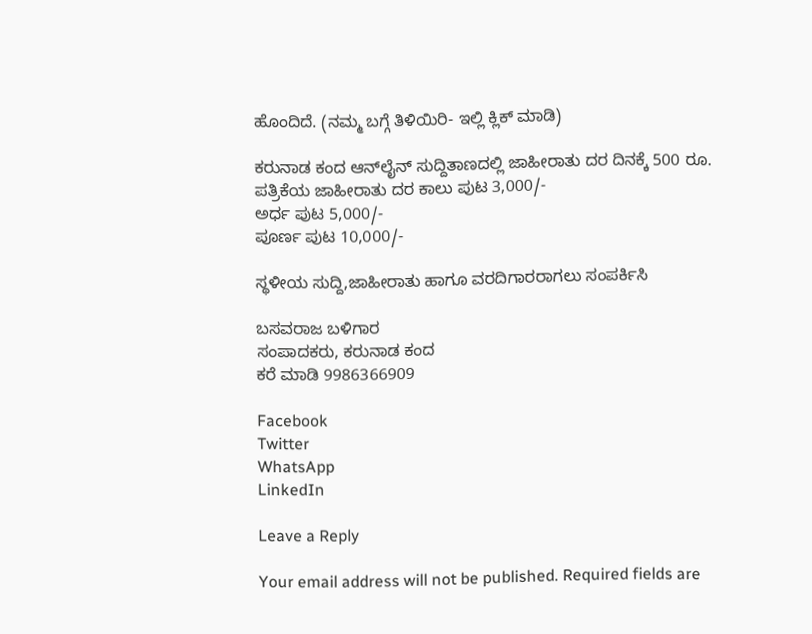ಹೊಂದಿದೆ. (ನಮ್ಮ ಬಗ್ಗೆ ತಿಳಿಯಿರಿ- ಇಲ್ಲಿ ಕ್ಲಿಕ್‌ ಮಾಡಿ)

ಕರುನಾಡ ಕಂದ ಆನ್‌ಲೈನ್‌ ಸುದ್ದಿತಾಣದಲ್ಲಿ ಜಾಹೀರಾತು ದರ ದಿನಕ್ಕೆ 500 ರೂ.
ಪತ್ರಿಕೆಯ ಜಾಹೀರಾತು ದರ ಕಾಲು ಪುಟ 3,000/-
ಅರ್ಧ ಪುಟ 5,000/-
ಪೂರ್ಣ ಪುಟ 10,000/-

ಸ್ಥಳೀಯ ಸುದ್ದಿ,ಜಾಹೀರಾತು ಹಾಗೂ ವರದಿಗಾರರಾಗಲು ಸಂಪರ್ಕಿಸಿ

ಬಸವರಾಜ ಬಳಿಗಾರ
ಸಂಪಾದಕರು, ಕರುನಾಡ ಕಂದ
ಕರೆ ಮಾಡಿ 9986366909

Facebook
Twitter
WhatsApp
LinkedIn

Leave a Reply

Your email address will not be published. Required fields are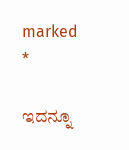marked *

ಇದನ್ನೂ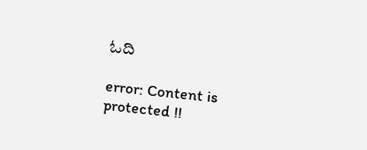ಓದಿ

error: Content is protected !!